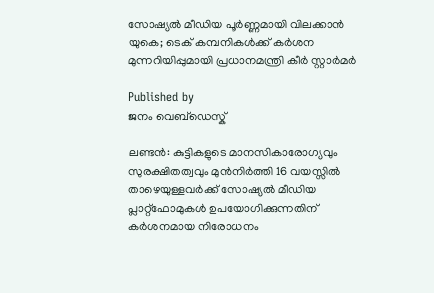സോഷ്യൽ മീഡിയ പൂർണ്ണമായി വിലക്കാൻ യുകെ; ടെക് കമ്പനികൾക്ക് കർശന മുന്നറിയിപ്പുമായി പ്രധാനമന്ത്രി കീർ സ്റ്റാർമർ

Published by
ജനം വെബ്‌ഡെസ്ക്

ലണ്ടൻ: കുട്ടികളുടെ മാനസികാരോഗ്യവും സുരക്ഷിതത്വവും മുൻനിർത്തി 16 വയസ്സിൽ താഴെയുള്ളവർക്ക് സോഷ്യൽ മീഡിയ പ്ലാറ്റ്‌ഫോമുകൾ ഉപയോഗിക്കുന്നതിന് കർശനമായ നിരോധനം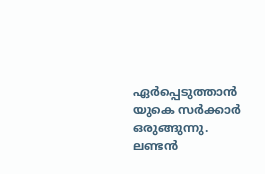ഏർപ്പെടുത്താൻ യുകെ സർക്കാർ ഒരുങ്ങുന്നു. ലണ്ടൻ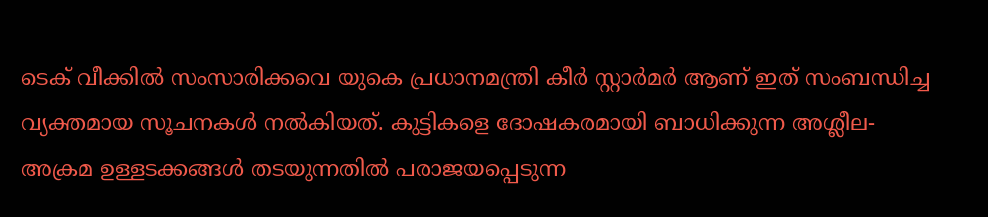ടെക് വീക്കിൽ സംസാരിക്കവെ യുകെ പ്രധാനമന്ത്രി കീർ സ്റ്റാർമർ ആണ് ഇത് സംബന്ധിച്ച വ്യക്തമായ സൂചനകൾ നൽകിയത്. കുട്ടികളെ ദോഷകരമായി ബാധിക്കുന്ന അശ്ലീല-അക്രമ ഉള്ളടക്കങ്ങൾ തടയുന്നതിൽ പരാജയപ്പെടുന്ന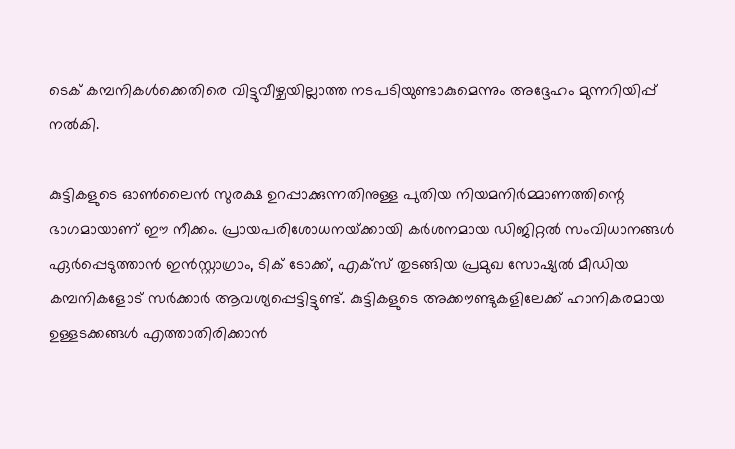ടെക് കമ്പനികൾക്കെതിരെ വിട്ടുവീഴ്ചയില്ലാത്ത നടപടിയുണ്ടാകുമെന്നും അദ്ദേഹം മുന്നറിയിപ്പ് നൽകി.

കുട്ടികളുടെ ഓൺലൈൻ സുരക്ഷ ഉറപ്പാക്കുന്നതിനുള്ള പുതിയ നിയമനിർമ്മാണത്തിന്റെ ഭാഗമായാണ് ഈ നീക്കം. പ്രായപരിശോധനയ്‌ക്കായി കർശനമായ ഡിജിറ്റൽ സംവിധാനങ്ങൾ ഏർപ്പെടുത്താൻ ഇൻസ്റ്റാഗ്രാം, ടിക് ടോക്ക്, എക്സ് തുടങ്ങിയ പ്രമുഖ സോഷ്യൽ മീഡിയ കമ്പനികളോട് സർക്കാർ ആവശ്യപ്പെട്ടിട്ടുണ്ട്. കുട്ടികളുടെ അക്കൗണ്ടുകളിലേക്ക് ഹാനികരമായ ഉള്ളടക്കങ്ങൾ എത്താതിരിക്കാൻ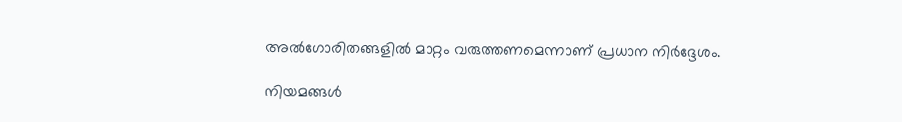അൽഗോരിതങ്ങളിൽ മാറ്റം വരുത്തണമെന്നാണ് പ്രധാന നിർദ്ദേശം.

നിയമങ്ങൾ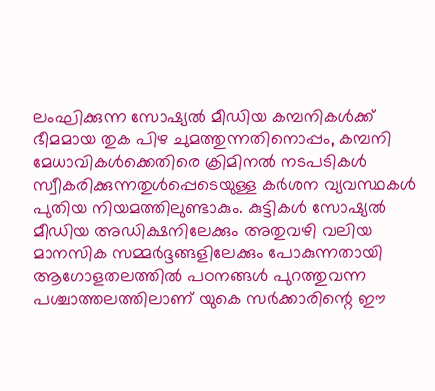ലംഘിക്കുന്ന സോഷ്യൽ മീഡിയ കമ്പനികൾക്ക് ഭീമമായ തുക പിഴ ചുമത്തുന്നതിനൊപ്പം, കമ്പനി മേധാവികൾക്കെതിരെ ക്രിമിനൽ നടപടികൾ സ്വീകരിക്കുന്നതുൾപ്പെടെയുള്ള കർശന വ്യവസ്ഥകൾ പുതിയ നിയമത്തിലുണ്ടാകും. കുട്ടികൾ സോഷ്യൽ മീഡിയ അഡിക്ഷനിലേക്കും അതുവഴി വലിയ മാനസിക സമ്മർദ്ദങ്ങളിലേക്കും പോകുന്നതായി ആഗോളതലത്തിൽ പഠനങ്ങൾ പുറത്തുവന്ന പശ്ചാത്തലത്തിലാണ് യുകെ സർക്കാരിന്റെ ഈ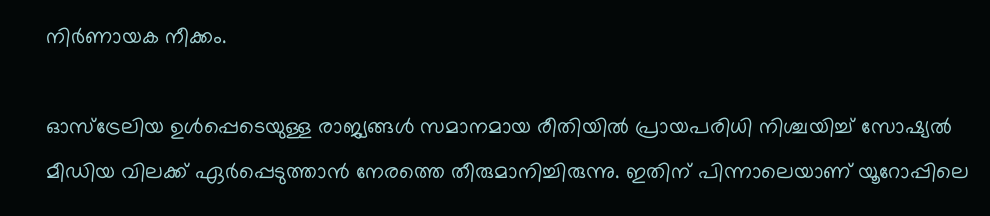നിർണായക നീക്കം.

ഓസ്‌ട്രേലിയ ഉൾപ്പെടെയുള്ള രാജ്യങ്ങൾ സമാനമായ രീതിയിൽ പ്രായപരിധി നിശ്ചയിച്ച് സോഷ്യൽ മീഡിയ വിലക്ക് ഏർപ്പെടുത്താൻ നേരത്തെ തീരുമാനിച്ചിരുന്നു. ഇതിന് പിന്നാലെയാണ് യൂറോപ്പിലെ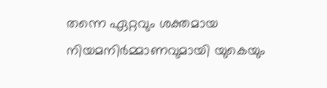തന്നെ ഏറ്റവും ശക്തമായ നിയമനിർമ്മാണവുമായി യുകെയും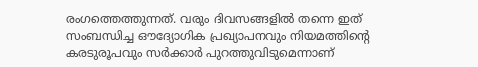രംഗത്തെത്തുന്നത്. വരും ദിവസങ്ങളിൽ തന്നെ ഇത് സംബന്ധിച്ച ഔദ്യോഗിക പ്രഖ്യാപനവും നിയമത്തിന്റെ കരടുരൂപവും സർക്കാർ പുറത്തുവിടുമെന്നാണ്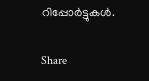റിപ്പോർട്ടുകൾ.

Share